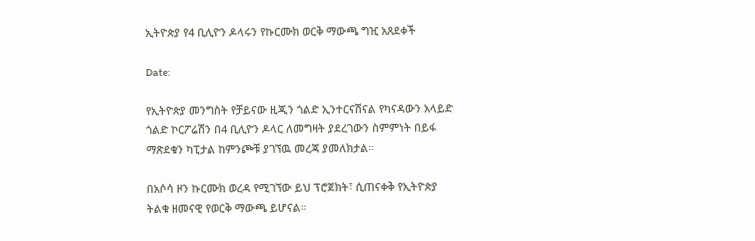ኢትዮጵያ የ4 ቢሊዮን ዶላሩን የኩርሙክ ወርቅ ማውጫ ግዢ አጸደቀች

Date:

የኢትዮጵያ መንግስት የቻይናው ዚጂን ጎልድ ኢንተርናሽናል የካናዳውን አላይድ ጎልድ ኮርፖሬሽን በ4 ቢሊዮን ዶላር ለመግዛት ያደረገውን ስምምነት በይፋ ማጽደቁን ካፒታል ከምንጮቹ ያገኘዉ መረጃ ያመለክታል።

በአሶሳ ዞን ኩርሙክ ወረዳ የሚገኘው ይህ ፕሮጀክት፣ ሲጠናቀቅ የኢትዮጵያ ትልቁ ዘመናዊ የወርቅ ማውጫ ይሆናል።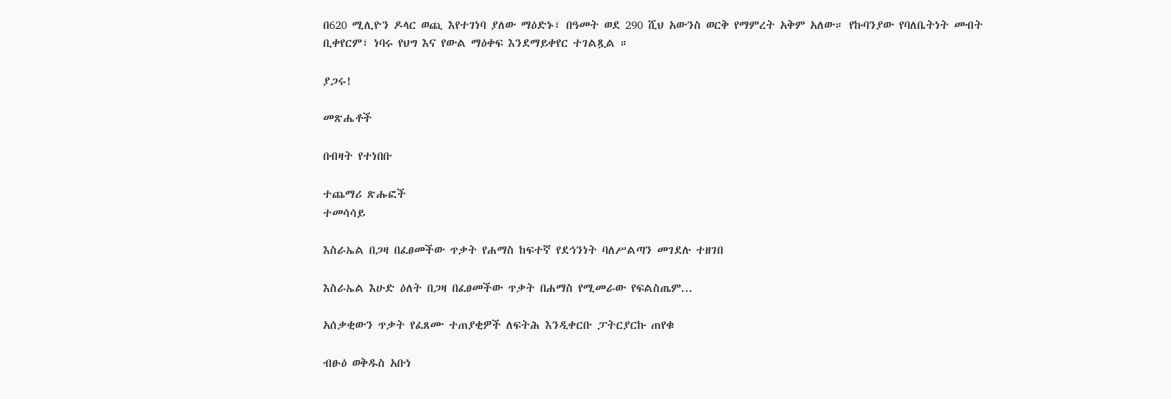በ620 ሚሊዮን ዶላር ወጪ እየተገነባ ያለው ማዕድኑ፣ በዓመት ወደ 290 ሺህ አውንስ ወርቅ የማምረት አቅም አለው። የኩባንያው የባለቤትነት መብት ቢቀየርም፣ ነባሩ የህግ እና የውል ማዕቀፍ እንደማይቀየር ተገልጿል ።

ያጋሩ!

መጽሔቶች

በብዛት የተነበቡ

ተጨማሪ ጽሑፎች
ተመሳሳይ

እስራኤል በጋዛ በፈፀመችው ጥቃት የሐማስ ከፍተኛ የደኅንነት ባለሥልጣን መገደሉ ተዘገበ

እስራኤል እሁድ ዕለት በጋዛ በፈፀመችው ጥቃት በሐማስ የሚመራው የፍልስጤም...

አሰቃቂውን ጥቃት የፈጸሙ ተጠያቂዎች ለፍትሕ እንዲቀርቡ ፓትርያርኩ ጠየቁ

ብፁዕ ወቅዱስ አቡነ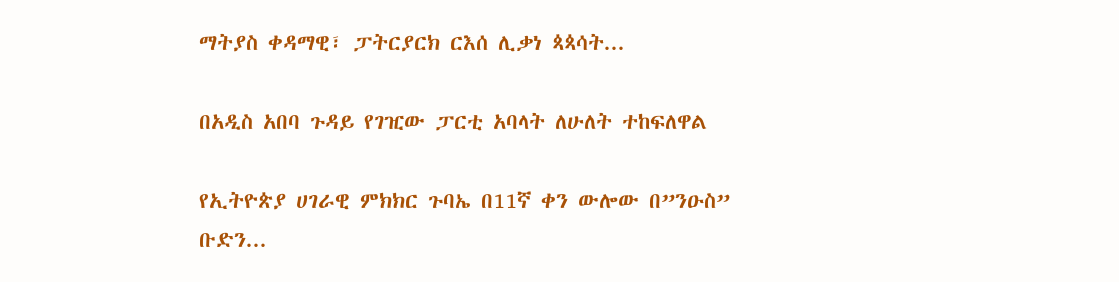ማትያስ ቀዳማዊ፣ ፓትርያርክ ርእሰ ሊቃነ ጳጳሳት...

በአዲስ አበባ ጉዳይ የገዢው ፓርቲ አባላት ለሁለት ተከፍለዋል

የኢትዮጵያ ሀገራዊ ምክክር ጉባኤ በ11ኛ ቀን ውሎው በ”ንዑስ” ቡድን...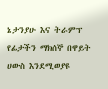ኔታንያሁ እና ትራምፕ የፊታችን ማክሰኞ በዋይት ሀውስ እንደሚወያዩ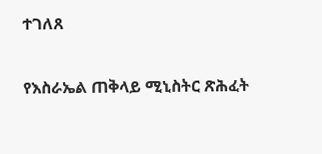ተገለጸ

የእስራኤል ጠቅላይ ሚኒስትር ጽሕፈት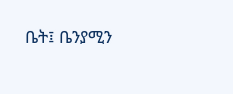ቤት፤ ቤንያሚን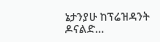ኔታንያሁ ከፕሬዝዳንት ዶናልድ...